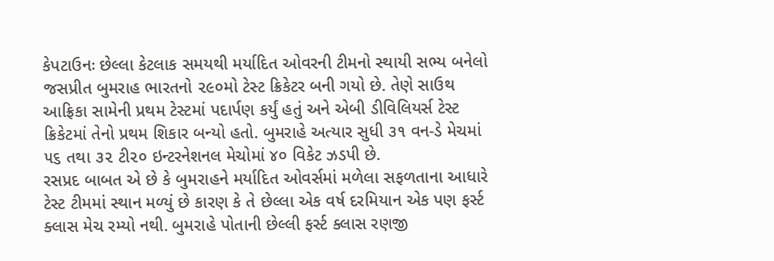કેપટાઉનઃ છેલ્લા કેટલાક સમયથી મર્યાદિત ઓવરની ટીમનો સ્થાયી સભ્ય બનેલો જસપ્રીત બુમરાહ ભારતનો ૨૯૦મો ટેસ્ટ ક્રિકેટર બની ગયો છે. તેણે સાઉથ આફ્રિકા સામેની પ્રથમ ટેસ્ટમાં પદાર્પણ કર્યું હતું અને એબી ડીવિલિયર્સ ટેસ્ટ ક્રિકેટમાં તેનો પ્રથમ શિકાર બન્યો હતો. બુમરાહે અત્યાર સુધી ૩૧ વન-ડે મેચમાં ૫૬ તથા ૩૨ ટી૨૦ ઇન્ટરનેશનલ મેચોમાં ૪૦ વિકેટ ઝડપી છે.
રસપ્રદ બાબત એ છે કે બુમરાહને મર્યાદિત ઓવર્સમાં મળેલા સફળતાના આધારે ટેસ્ટ ટીમમાં સ્થાન મળ્યું છે કારણ કે તે છેલ્લા એક વર્ષ દરમિયાન એક પણ ફર્સ્ટ ક્લાસ મેચ રમ્યો નથી. બુમરાહે પોતાની છેલ્લી ફર્સ્ટ ક્લાસ રણજી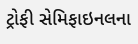ટ્રોફી સેમિફાઇનલના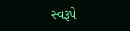સ્વરૂપે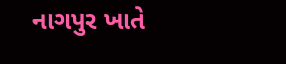નાગપુર ખાતે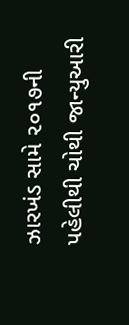ઝારખંડ સામે ૨૦૧૭ની પહેલીથી ચોથી જાન્યુઆરી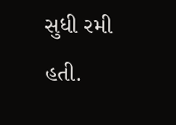સુધી રમી હતી.